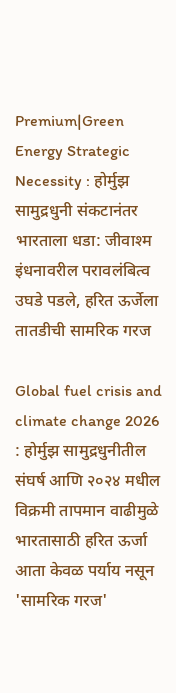Premium|Green Energy Strategic Necessity : होर्मुझ सामुद्रधुनी संकटानंतर भारताला धडा: जीवाश्म इंधनावरील परावलंबित्व उघडे पडले, हरित ऊर्जेला तातडीची सामरिक गरज

Global fuel crisis and climate change 2026 : होर्मुझ सामुद्रधुनीतील संघर्ष आणि २०२४ मधील विक्रमी तापमान वाढीमुळे भारतासाठी हरित ऊर्जा आता केवळ पर्याय नसून 'सामरिक गरज'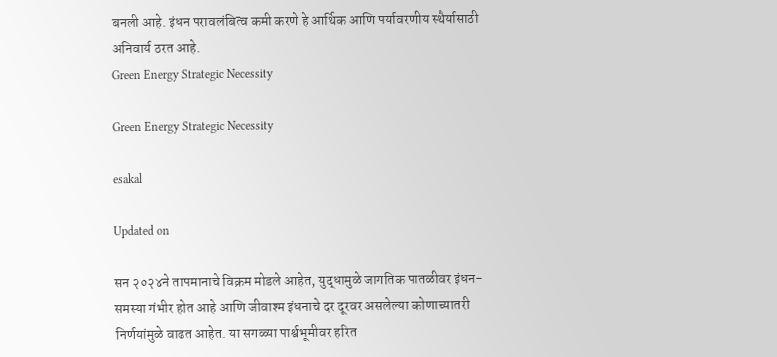बनली आहे. इंधन परावलंबित्व कमी करणे हे आर्थिक आणि पर्यावरणीय स्थैर्यासाठी अनिवार्य ठरत आहे.
Green Energy Strategic Necessity

Green Energy Strategic Necessity

esakal

Updated on

सन २०२४ने तापमानाचे विक्रम मोडले आहेत, युद्धामुळे जागतिक पातळीवर इंधन-समस्या गंभीर होत आहे आणि जीवाश्म इंधनाचे दर दूरवर असलेल्या कोणाच्यातरी निर्णयांमुळे वाढत आहेत. या सगळ्या पार्श्वभूमीवर हरित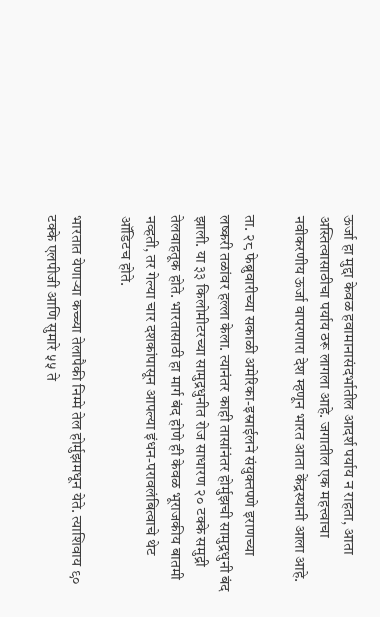ऊर्जा हा मुद्दा केवळ हवामानासंदर्भातील आदर्श पर्याय न राहता, आता अस्तित्वासाठीचा पर्याय ठरू लागला आहे. जगातील एक महत्त्वाचा नवीकरणीय ऊर्जा वापरणारा देश म्हणून भारत आता केंद्रस्थानी आला आहे.

ता. २८ फेब्रुवारीच्या सकाळी अमेरिका-इस्राईलने संयुक्तपणे इराणच्या लष्करी तळांवर हल्ला केला. त्यानंतर काही तासांनंतर होर्मुझची सामुद्रधुनी बंद झाली. या ३३ किलोमीटरच्या सामुद्रधुनीत रोज साधारण २० टक्के समुद्री तेलवाहतूक होते. भारतासाठी हा मार्ग बंद होणे ही केवळ भूराजकीय बातमी नव्हती, तर गेल्या चार दशकांपासून आपल्या इंधन-परावलंबित्वाचे थेट ऑडिटच होते.

भारतात येणाऱ्या कच्च्या तेलापैकी निम्मे तेल होर्मुझमधून येते. त्याशिवाय ९० टक्के एलपीजी आणि सुमारे ५५ ते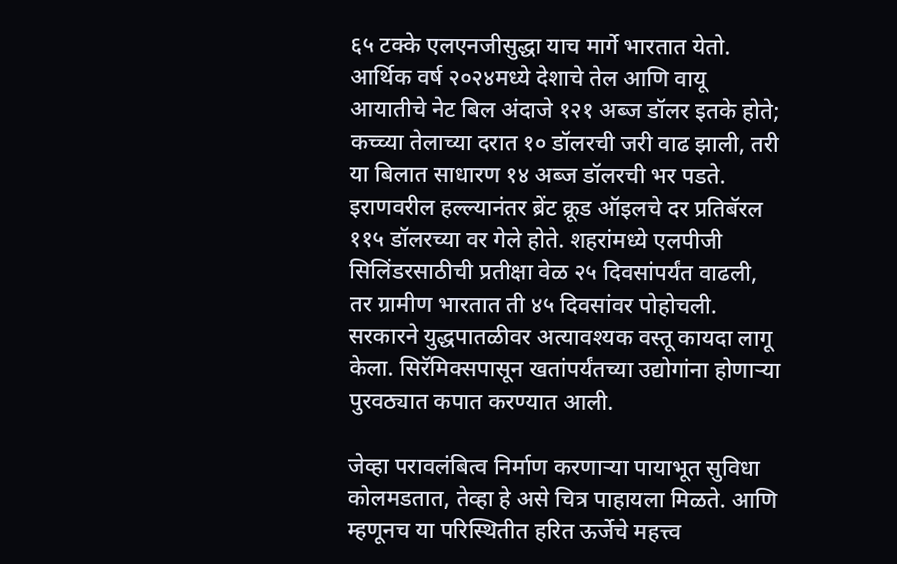६५ टक्के एलएनजीसुद्धा याच मार्गे भारतात येतो. आर्थिक वर्ष २०२४मध्ये देशाचे तेल आणि वायू आयातीचे नेट बिल अंदाजे १२१ अब्ज डॉलर इतके होते; कच्च्या तेलाच्या दरात १० डॉलरची जरी वाढ झाली, तरी या बिलात साधारण १४ अब्ज डॉलरची भर पडते. इराणवरील हल्ल्यानंतर ब्रेंट क्रूड ऑइलचे दर प्रतिबॅरल ११५ डॉलरच्या वर गेले होते. शहरांमध्ये एलपीजी सिलिंडरसाठीची प्रतीक्षा वेळ २५ दिवसांपर्यंत वाढली, तर ग्रामीण भारतात ती ४५ दिवसांवर पोहोचली. सरकारने युद्धपातळीवर अत्यावश्यक वस्तू कायदा लागू केला. सिरॅमिक्सपासून खतांपर्यंतच्या उद्योगांना होणाऱ्या पुरवठ्यात कपात करण्यात आली.

जेव्हा परावलंबित्व निर्माण करणाऱ्या पायाभूत सुविधा कोलमडतात, तेव्हा हे असे चित्र पाहायला मिळते. आणि म्हणूनच या परिस्थितीत हरित ऊर्जेचे महत्त्व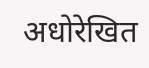अधोरेखित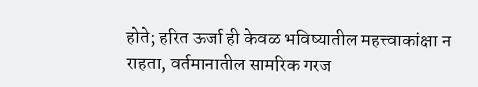होते; हरित ऊर्जा ही केवळ भविष्यातील महत्त्वाकांक्षा न राहता, वर्तमानातील सामरिक गरज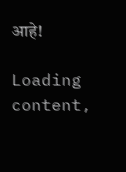आहे!

Loading content,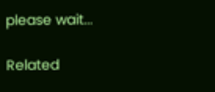please wait...

Related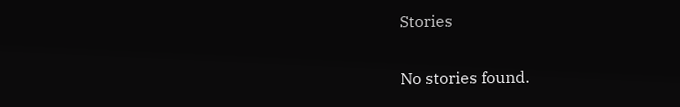Stories

No stories found.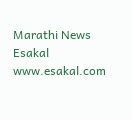Marathi News Esakal
www.esakal.com